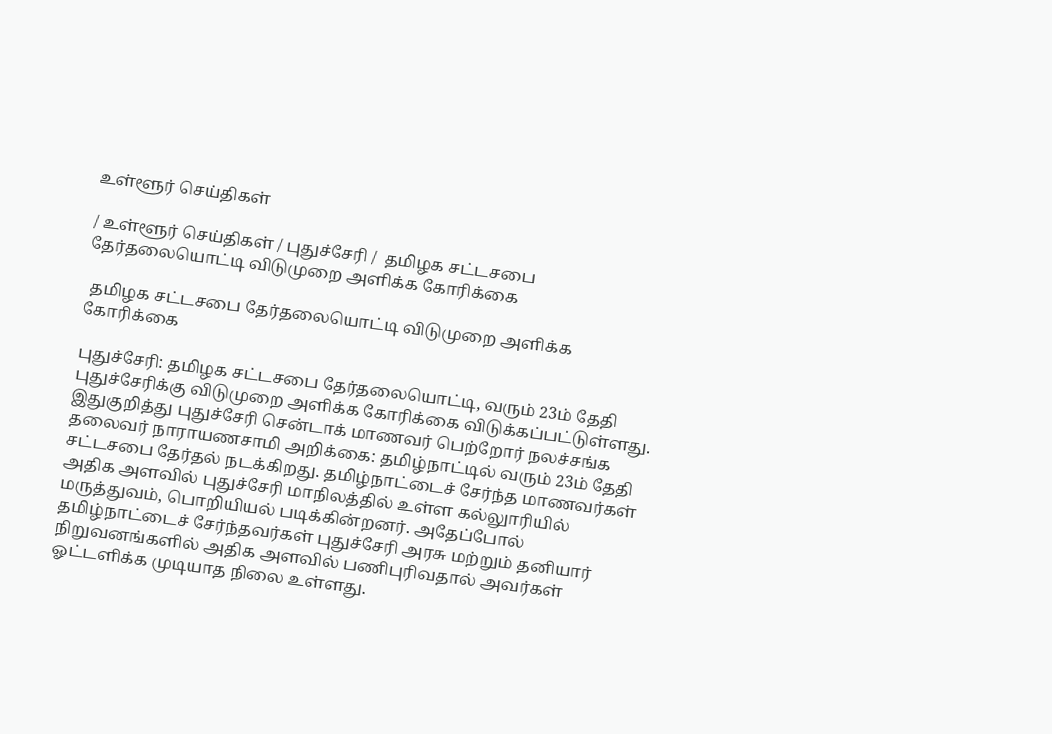உள்ளூர் செய்திகள்

/ உள்ளூர் செய்திகள் / புதுச்சேரி /  தமிழக சட்டசபை தேர்தலையொட்டி விடுமுறை அளிக்க கோரிக்கை

 தமிழக சட்டசபை தேர்தலையொட்டி விடுமுறை அளிக்க கோரிக்கை

புதுச்சேரி: தமிழக சட்டசபை தேர்தலையொட்டி, வரும் 23ம் தேதி புதுச்சேரிக்கு விடுமுறை அளிக்க கோரிக்கை விடுக்கப்பட்டுள்ளது. இதுகுறித்து புதுச்சேரி சென்டாக் மாணவர் பெற்றோர் நலச்சங்க தலைவர் நாராயணசாமி அறிக்கை: தமிழ்நாட்டில் வரும் 23ம் தேதி சட்டசபை தேர்தல் நடக்கிறது. தமிழ்நாட்டைச் சேர்ந்த மாணவர்கள் அதிக அளவில் புதுச்சேரி மாநிலத்தில் உள்ள கல்லுாரியில் மருத்துவம், பொறியியல் படிக்கின்றனர். அதேப்போல் தமிழ்நாட்டைச் சேர்ந்தவர்கள் புதுச்சேரி அரசு மற்றும் தனியார் நிறுவனங்களில் அதிக அளவில் பணிபுரிவதால் அவர்கள் ஓட்டளிக்க முடியாத நிலை உள்ளது.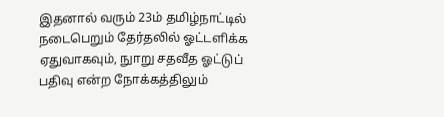இதனால் வரும் 23ம் தமிழ்நாட்டில் நடைபெறும் தேர்தலில் ஓட்டளிக்க ஏதுவாகவும், நுாறு சதவீத ஓட்டுப் பதிவு என்ற நோக்கத்திலும்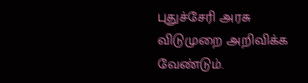புதுச்சேரி அரசு விடுமுறை அறிவிக்க வேண்டும்.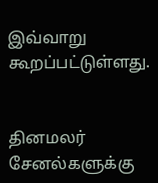இவ்வாறு கூறப்பட்டுள்ளது.


தினமலர் சேனல்களுக்கு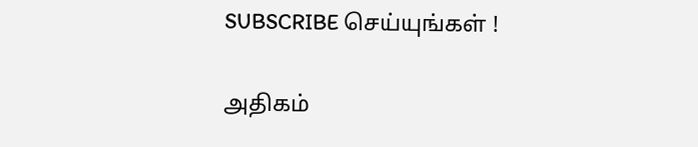SUBSCRIBE செய்யுங்கள் !

அதிகம்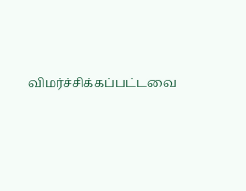விமர்ச்சிக்கப்பட்டவை